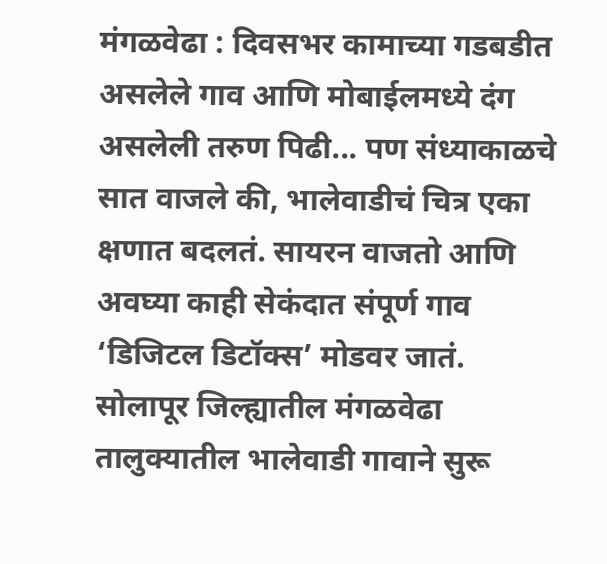मंगळवेढा : दिवसभर कामाच्या गडबडीत असलेले गाव आणि मोबाईलमध्ये दंग असलेली तरुण पिढी... पण संध्याकाळचे सात वाजले की, भालेवाडीचं चित्र एका क्षणात बदलतं. सायरन वाजतो आणि अवघ्या काही सेकंदात संपूर्ण गाव ‘डिजिटल डिटॉक्स’ मोडवर जातं. सोलापूर जिल्ह्यातील मंगळवेढा तालुक्यातील भालेवाडी गावाने सुरू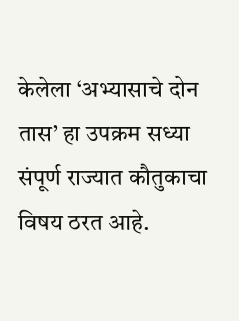केलेला ‘अभ्यासाचे दोन तास’ हा उपक्रम सध्या संपूर्ण राज्यात कौतुकाचा विषय ठरत आहे.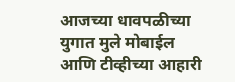आजच्या धावपळीच्या युगात मुले मोबाईल आणि टीव्हीच्या आहारी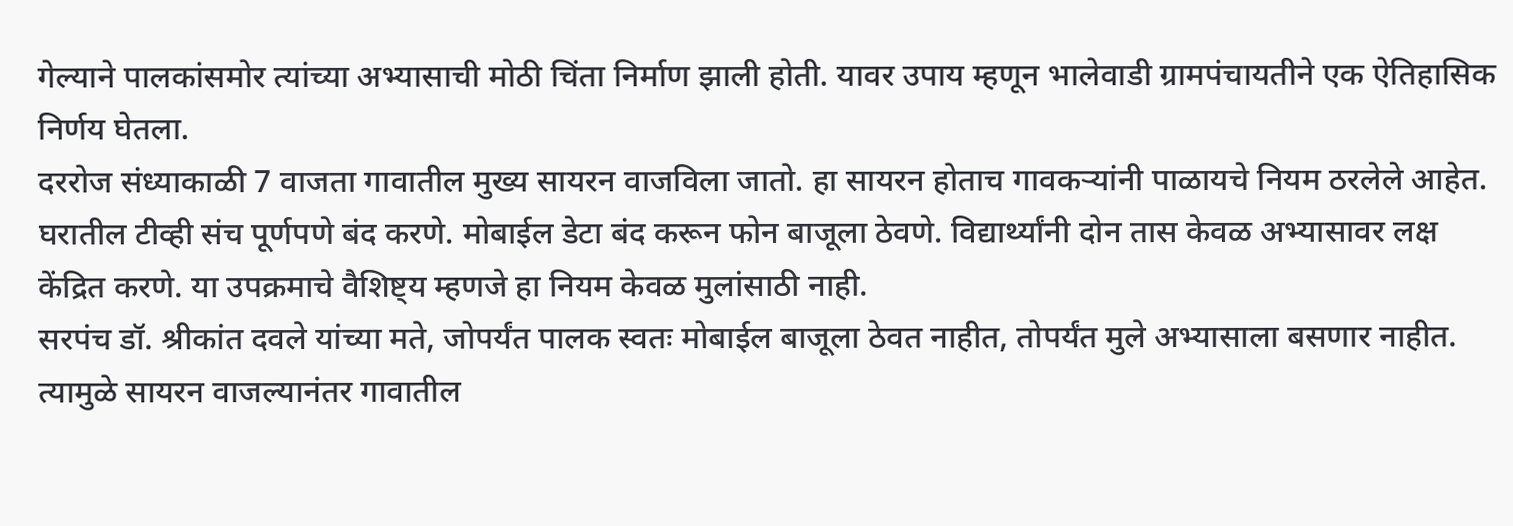गेल्याने पालकांसमोर त्यांच्या अभ्यासाची मोठी चिंता निर्माण झाली होती. यावर उपाय म्हणून भालेवाडी ग्रामपंचायतीने एक ऐतिहासिक निर्णय घेतला.
दररोज संध्याकाळी 7 वाजता गावातील मुख्य सायरन वाजविला जातो. हा सायरन होताच गावकऱ्यांनी पाळायचे नियम ठरलेले आहेत. घरातील टीव्ही संच पूर्णपणे बंद करणे. मोबाईल डेटा बंद करून फोन बाजूला ठेवणे. विद्यार्थ्यांनी दोन तास केवळ अभ्यासावर लक्ष केंद्रित करणे. या उपक्रमाचे वैशिष्ट्य म्हणजे हा नियम केवळ मुलांसाठी नाही.
सरपंच डॉ. श्रीकांत दवले यांच्या मते, जोपर्यंत पालक स्वतः मोबाईल बाजूला ठेवत नाहीत, तोपर्यंत मुले अभ्यासाला बसणार नाहीत. त्यामुळे सायरन वाजल्यानंतर गावातील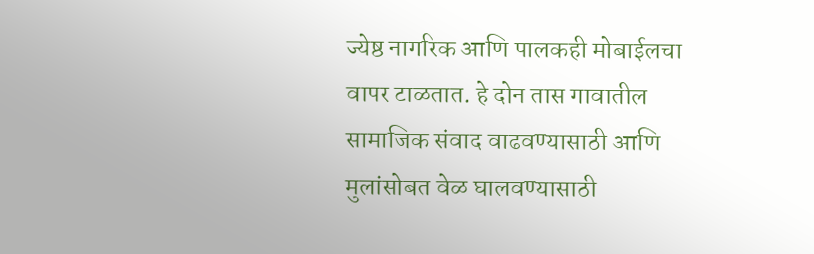ज्येष्ठ नागरिक आणि पालकही मोबाईलचा वापर टाळतात. हे दोन तास गावातील सामाजिक संवाद वाढवण्यासाठी आणि मुलांसोबत वेळ घालवण्यासाठी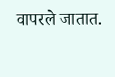वापरले जातात.